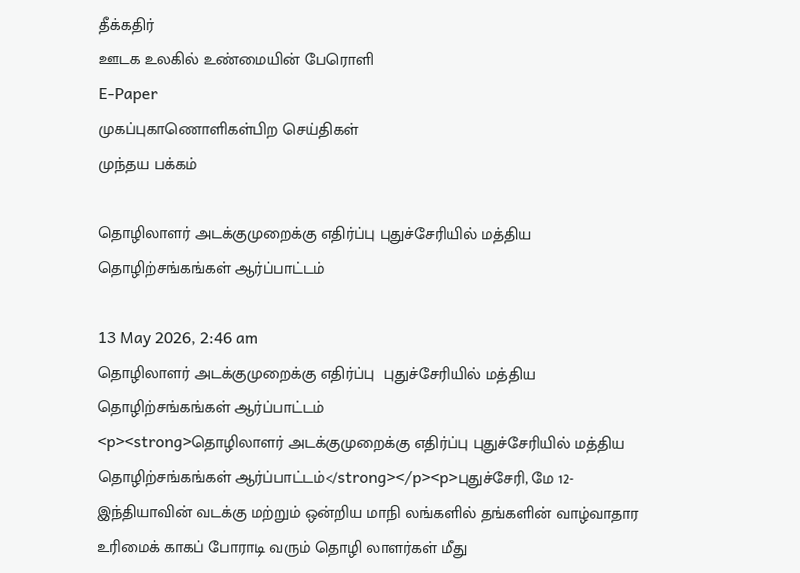தீக்கதிர்
ஊடக உலகில் உண்மையின் பேரொளி
E-Paper
முகப்புகாணொளிகள்பிற செய்திகள்
முந்தய பக்கம்

தொழிலாளர் அடக்குமுறைக்கு எதிர்ப்பு புதுச்சேரியில் மத்திய தொழிற்சங்கங்கள் ஆர்ப்பாட்டம்

13 May 2026, 2:46 am
தொழிலாளர் அடக்குமுறைக்கு எதிர்ப்பு  புதுச்சேரியில் மத்திய தொழிற்சங்கங்கள் ஆர்ப்பாட்டம்
<p><strong>தொழிலாளர் அடக்குமுறைக்கு எதிர்ப்பு புதுச்சேரியில் மத்திய தொழிற்சங்கங்கள் ஆர்ப்பாட்டம்</strong></p><p>புதுச்சேரி, மே 12- இந்தியாவின் வடக்கு மற்றும் ஒன்றிய மாநி லங்களில் தங்களின் வாழ்வாதார உரிமைக் காகப் போராடி வரும் தொழி லாளர்கள் மீது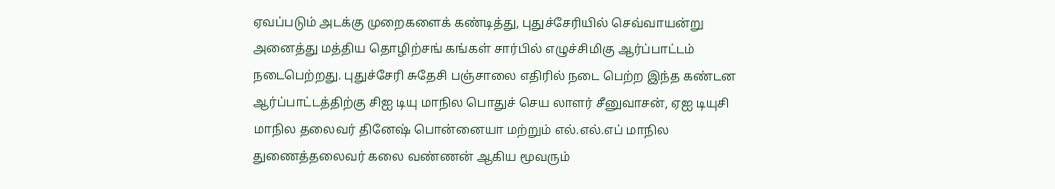ஏவப்படும் அடக்கு முறைகளைக் கண்டித்து, புதுச்சேரியில் செவ்வாயன்று அனைத்து மத்திய தொழிற்சங் கங்கள் சார்பில் எழுச்சிமிகு ஆர்ப்பாட்டம் நடைபெற்றது. புதுச்சேரி சுதேசி பஞ்சாலை எதிரில் நடை பெற்ற இந்த கண்டன ஆர்ப்பாட்டத்திற்கு சிஐ டியு மாநில பொதுச் செய லாளர் சீனுவாசன், ஏஐ டியுசி மாநில தலைவர் தினேஷ் பொன்னையா மற்றும் எல்.எல்.எப் மாநில துணைத்தலைவர் கலை வண்ணன் ஆகிய மூவரும்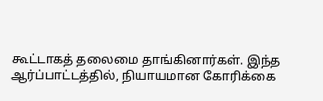கூட்டாகத் தலைமை தாங்கினார்கள். இந்த ஆர்ப்பாட்டத்தில், நியாயமான கோரிக்கை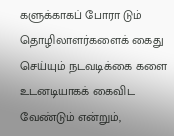களுக்காகப் போரா டும் தொழிலாளர்களைக் கைது செய்யும் நடவடிக்கை களை உடனடியாகக் கைவிட வேண்டும் என்றும்,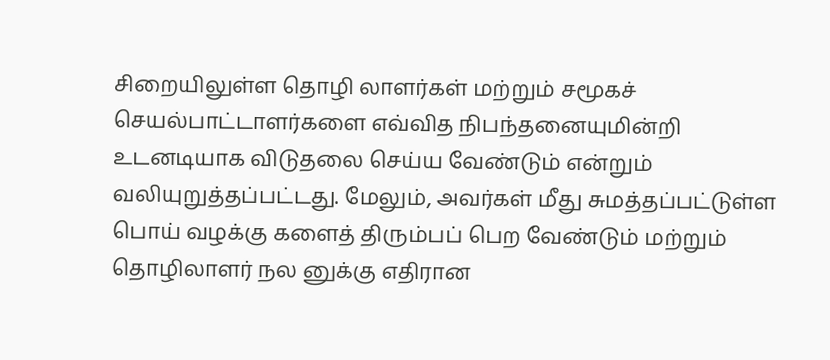சிறையிலுள்ள தொழி லாளர்கள் மற்றும் சமூகச் செயல்பாட்டாளர்களை எவ்வித நிபந்தனையுமின்றி உடனடியாக விடுதலை செய்ய வேண்டும் என்றும் வலியுறுத்தப்பட்டது. மேலும், அவர்கள் மீது சுமத்தப்பட்டுள்ள பொய் வழக்கு களைத் திரும்பப் பெற வேண்டும் மற்றும் தொழிலாளர் நல னுக்கு எதிரான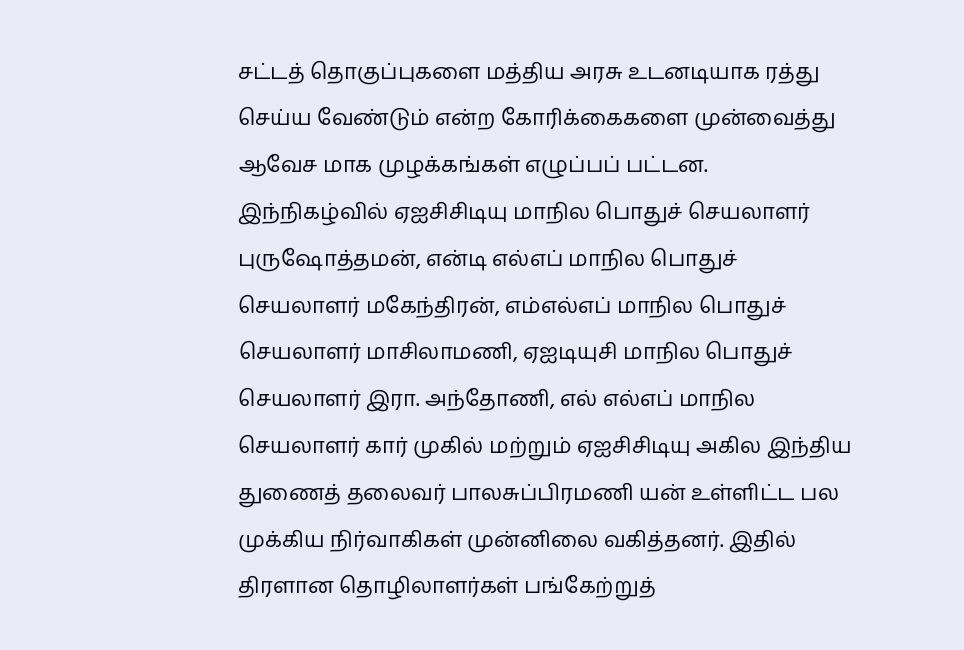சட்டத் தொகுப்புகளை மத்திய அரசு உடனடியாக ரத்து செய்ய வேண்டும் என்ற கோரிக்கைகளை முன்வைத்து ஆவேச மாக முழக்கங்கள் எழுப்பப் பட்டன. இந்நிகழ்வில் ஏஐசிசிடியு மாநில பொதுச் செயலாளர் புருஷோத்தமன், என்டி எல்எப் மாநில பொதுச் செயலாளர் மகேந்திரன், எம்எல்எப் மாநில பொதுச் செயலாளர் மாசிலாமணி, ஏஐடியுசி மாநில பொதுச் செயலாளர் இரா. அந்தோணி, எல் எல்எப் மாநில செயலாளர் கார் முகில் மற்றும் ஏஐசிசிடியு அகில இந்திய துணைத் தலைவர் பாலசுப்பிரமணி யன் உள்ளிட்ட பல முக்கிய நிர்வாகிகள் முன்னிலை வகித்தனர். இதில் திரளான தொழிலாளர்கள் பங்கேற்றுத்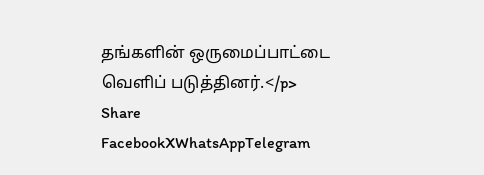தங்களின் ஒருமைப்பாட்டை வெளிப் படுத்தினர்.</p>
Share
FacebookXWhatsAppTelegram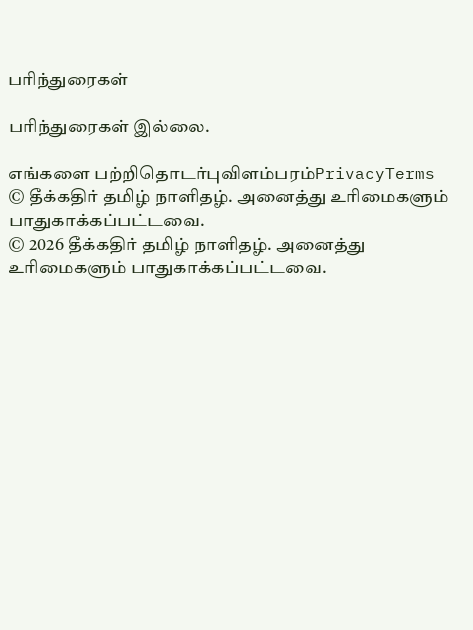பரிந்துரைகள்

பரிந்துரைகள் இல்லை.

எங்களை பற்றிதொடர்புவிளம்பரம்PrivacyTerms
© தீக்கதிர் தமிழ் நாளிதழ். அனைத்து உரிமைகளும் பாதுகாக்கப்பட்டவை.
© 2026 தீக்கதிர் தமிழ் நாளிதழ். அனைத்து உரிமைகளும் பாதுகாக்கப்பட்டவை.